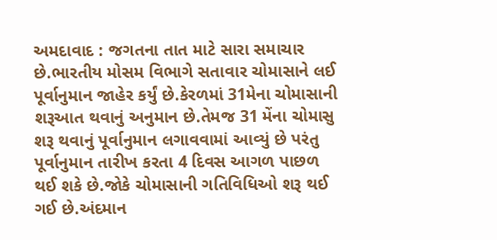અમદાવાદ : જગતના તાત માટે સારા સમાચાર છે.ભારતીય મોસમ વિભાગે સતાવાર ચોમાસાને લઈ પૂર્વાનુમાન જાહેર કર્યું છે.કેરળમાં 31મેના ચોમાસાની શરૂઆત થવાનું અનુમાન છે.તેમજ 31 મેંના ચોમાસુ શરૂ થવાનું પૂર્વાનુમાન લગાવવામાં આવ્યું છે પરંતુ પૂર્વાનુમાન તારીખ કરતા 4 દિવસ આગળ પાછળ થઈ શકે છે.જોકે ચોમાસાની ગતિવિધિઓ શરૂ થઈ ગઈ છે.અંદમાન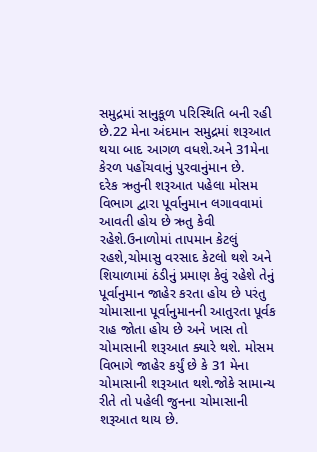સમુદ્રમાં સાનુકૂળ પરિસ્થિતિ બની રહી છે.22 મેના અંદમાન સમુદ્રમાં શરૂઆત થયા બાદ આગળ વધશે.અને 31મેના કેરળ પહોંચવાનું પુરવાનુંમાન છે.
દરેક ઋતુની શરૂઆત પહેલા મોસમ વિભાગ દ્વારા પૂર્વાનુમાન લગાવવામાં આવતી હોય છે ઋતુ કેવી રહેશે.ઉનાળોમાં તાપમાન કેટલું રહશે,ચોમાસુ વરસાદ કેટલો થશે અને શિયાળામાં ઠંડીનું પ્રમાણ કેવું રહેશે તેનું પૂર્વાનુમાન જાહેર કરતા હોય છે પરંતુ ચોમાસાના પૂર્વાનુમાનની આતુરતા પૂર્વક રાહ જોતા હોય છે અને ખાસ તો ચોમાસાની શરૂઆત ક્યારે થશે. મોસમ વિભાગે જાહેર કર્યું છે કે 31 મેના ચોમાસાની શરૂઆત થશે.જોકે સામાન્ય રીતે તો પહેલી જુનના ચોમાસાની શરૂઆત થાય છે.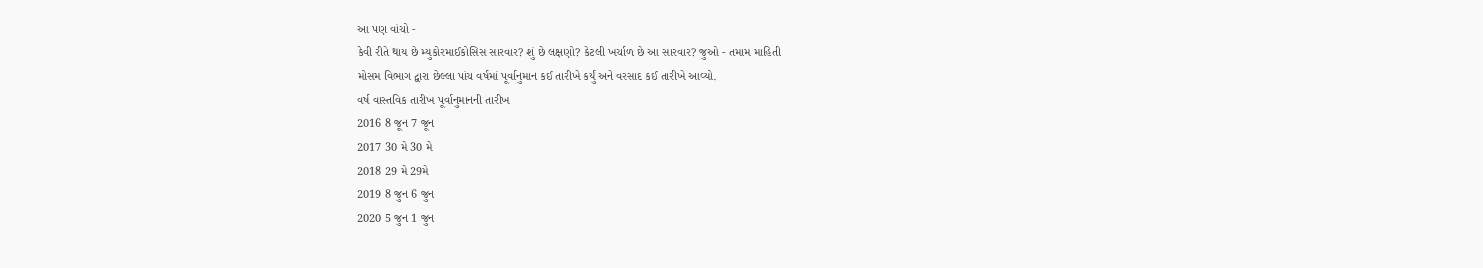આ પણ વાંચો -
કેવી રીતે થાય છે મ્યુકોરમાઈકોસિસ સારવાર? શું છે લક્ષણો? કેટલી ખર્ચાળ છે આ સારવાર? જુઓ - તમામ માહિતી
મોસમ વિભાગ દ્વારા છેલ્લા પાંચ વર્ષમાં પૂર્વાનુમાન કઈ તારીખે કર્યું અને વરસાદ કઈ તારીખે આવ્યો.
વર્ષ વાસ્તવિક તારીખ પૂર્વાનુમાનની તારીખ
2016 8 જૂન 7 જૂન
2017 30 મે 30 મે
2018 29 મે 29મે
2019 8 જુન 6 જુન
2020 5 જુન 1 જુન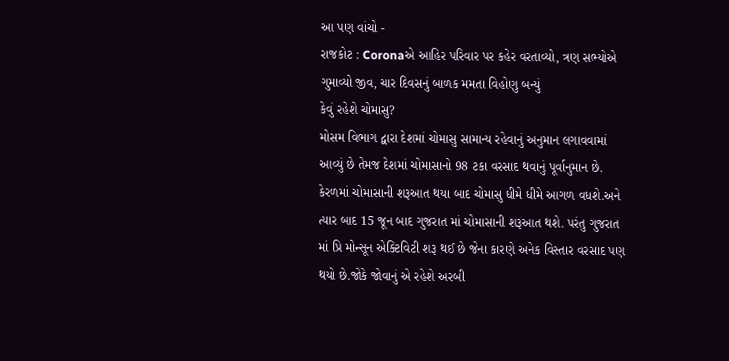આ પણ વાંચો -
રાજકોટ : Coronaએ આહિર પરિવાર પર કહેર વરતાવ્યો, ત્રણ સભ્યોએ ગુમાવ્યો જીવ, ચાર દિવસનું બાળક મમતા વિહોણુ બન્યું
કેવું રહેશે ચોમાસુ?
મોસમ વિભાગ દ્વારા દેશમાં ચોમાસુ સામાન્ય રહેવાનું અનુમાન લગાવવામાં આવ્યું છે તેમજ દેશમાં ચોમાસાનો 98 ટકા વરસાદ થવાનું પૂર્વાનુમાન છે. કેરળમાં ચોમાસાની શરૂઆત થયા બાદ ચોમાસુ ધીમે ધીમે આગળ વધશે.અને ત્યાર બાદ 15 જૂન બાદ ગુજરાત માં ચોમાસાની શરૂઆત થશે. પરંતુ ગુજરાત માં પ્રિ મોન્સૂન એક્ટિવિટી શરૂ થઈ છે જેના કારણે અનેક વિસ્તાર વરસાદ પણ થયો છે.જોકે જોવાનું એ રહેશે અરબી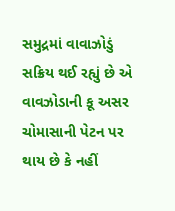સમુદ્રમાં વાવાઝોડું સક્રિય થઈ રહ્યું છે એ વાવઝોડાની કૂ અસર ચોમાસાની પેટન પર થાય છે કે નહીં